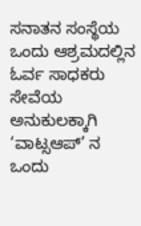ಸನಾತನ ಸಂಸ್ಥೆಯ ಒಂದು ಆಶ್ರಮದಲ್ಲಿನ ಓರ್ವ ಸಾಧಕರು ಸೇವೆಯ ಅನುಕುಲಕ್ಕಾಗಿ ‘ವಾಟ್ಸಆಪ್’ ನ ಒಂದು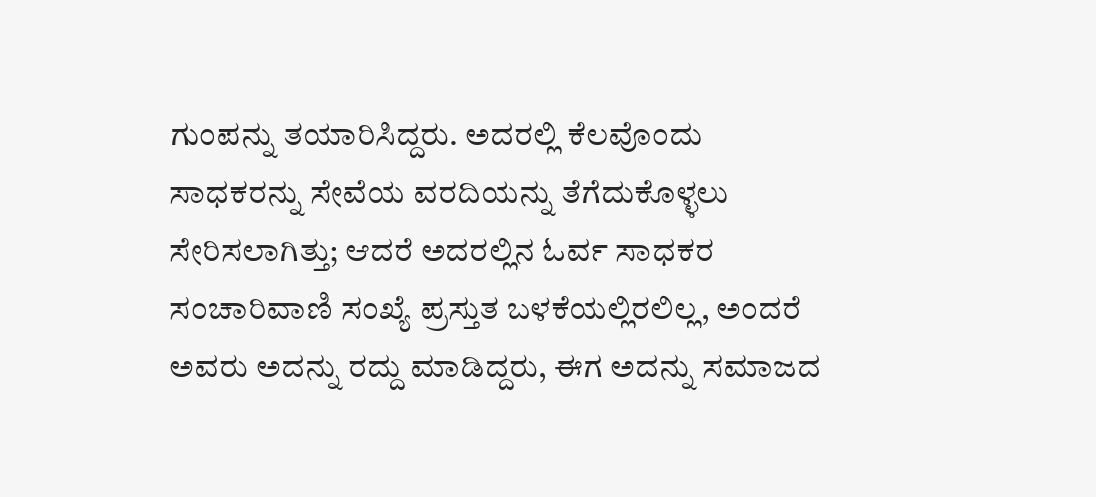ಗುಂಪನ್ನು ತಯಾರಿಸಿದ್ದರು. ಅದರಲ್ಲಿ ಕೆಲವೊಂದು ಸಾಧಕರನ್ನು ಸೇವೆಯ ವರದಿಯನ್ನು ತೆಗೆದುಕೊಳ್ಳಲು ಸೇರಿಸಲಾಗಿತ್ತು; ಆದರೆ ಅದರಲ್ಲಿನ ಓರ್ವ ಸಾಧಕರ ಸಂಚಾರಿವಾಣಿ ಸಂಖ್ಯೆ ಪ್ರಸ್ತುತ ಬಳಕೆಯಲ್ಲಿರಲಿಲ್ಲ, ಅಂದರೆ ಅವರು ಅದನ್ನು ರದ್ದು ಮಾಡಿದ್ದರು, ಈಗ ಅದನ್ನು ಸಮಾಜದ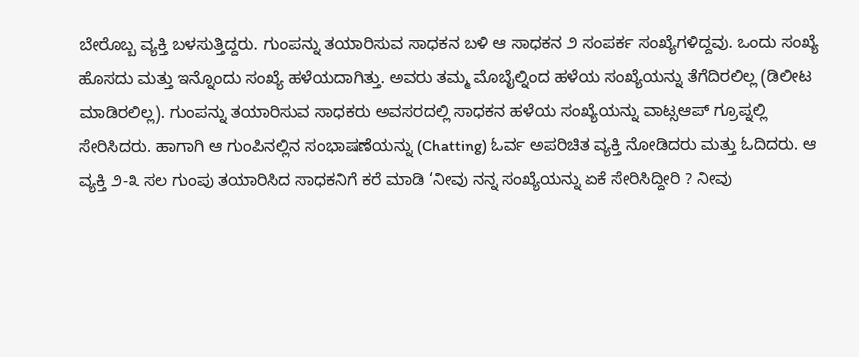ಬೇರೊಬ್ಬ ವ್ಯಕ್ತಿ ಬಳಸುತ್ತಿದ್ದರು. ಗುಂಪನ್ನು ತಯಾರಿಸುವ ಸಾಧಕನ ಬಳಿ ಆ ಸಾಧಕನ ೨ ಸಂಪರ್ಕ ಸಂಖ್ಯೆಗಳಿದ್ದವು. ಒಂದು ಸಂಖ್ಯೆ ಹೊಸದು ಮತ್ತು ಇನ್ನೊಂದು ಸಂಖ್ಯೆ ಹಳೆಯದಾಗಿತ್ತು. ಅವರು ತಮ್ಮ ಮೊಬೈಲ್ನಿಂದ ಹಳೆಯ ಸಂಖ್ಯೆಯನ್ನು ತೆಗೆದಿರಲಿಲ್ಲ (ಡಿಲೀಟ ಮಾಡಿರಲಿಲ್ಲ). ಗುಂಪನ್ನು ತಯಾರಿಸುವ ಸಾಧಕರು ಅವಸರದಲ್ಲಿ ಸಾಧಕನ ಹಳೆಯ ಸಂಖ್ಯೆಯನ್ನು ವಾಟ್ಸಆಪ್ ಗ್ರೂಪ್ನಲ್ಲಿ ಸೇರಿಸಿದರು. ಹಾಗಾಗಿ ಆ ಗುಂಪಿನಲ್ಲಿನ ಸಂಭಾಷಣೆಯನ್ನು (Chatting) ಓರ್ವ ಅಪರಿಚಿತ ವ್ಯಕ್ತಿ ನೋಡಿದರು ಮತ್ತು ಓದಿದರು. ಆ ವ್ಯಕ್ತಿ ೨-೩ ಸಲ ಗುಂಪು ತಯಾರಿಸಿದ ಸಾಧಕನಿಗೆ ಕರೆ ಮಾಡಿ ‘ನೀವು ನನ್ನ ಸಂಖ್ಯೆಯನ್ನು ಏಕೆ ಸೇರಿಸಿದ್ದೀರಿ ? ನೀವು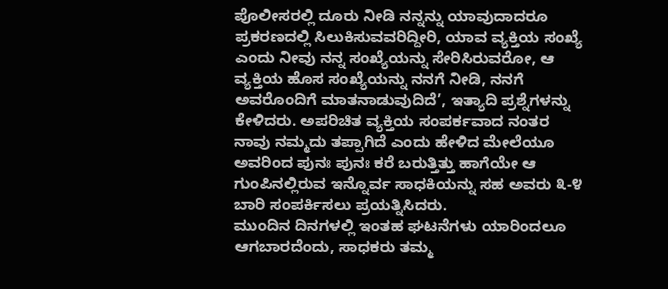ಪೊಲೀಸರಲ್ಲಿ ದೂರು ನೀಡಿ ನನ್ನನ್ನು ಯಾವುದಾದರೂ ಪ್ರಕರಣದಲ್ಲಿ ಸಿಲುಕಿಸುವವರಿದ್ದೀರಿ, ಯಾವ ವ್ಯಕ್ತಿಯ ಸಂಖ್ಯೆ ಎಂದು ನೀವು ನನ್ನ ಸಂಖ್ಯೆಯನ್ನು ಸೇರಿಸಿರುವರೋ, ಆ ವ್ಯಕ್ತಿಯ ಹೊಸ ಸಂಖ್ಯೆಯನ್ನು ನನಗೆ ನೀಡಿ, ನನಗೆ ಅವರೊಂದಿಗೆ ಮಾತನಾಡುವುದಿದೆ’, ಇತ್ಯಾದಿ ಪ್ರಶ್ನೆಗಳನ್ನು ಕೇಳಿದರು. ಅಪರಿಚಿತ ವ್ಯಕ್ತಿಯ ಸಂಪರ್ಕವಾದ ನಂತರ ನಾವು ನಮ್ಮದು ತಪ್ಪಾಗಿದೆ ಎಂದು ಹೇಳಿದ ಮೇಲೆಯೂ ಅವರಿಂದ ಪುನಃ ಪುನಃ ಕರೆ ಬರುತ್ತಿತ್ತು ಹಾಗೆಯೇ ಆ ಗುಂಪಿನಲ್ಲಿರುವ ಇನ್ನೊರ್ವ ಸಾಧಕಿಯನ್ನು ಸಹ ಅವರು ೩-೪ ಬಾರಿ ಸಂಪರ್ಕಿಸಲು ಪ್ರಯತ್ನಿಸಿದರು.
ಮುಂದಿನ ದಿನಗಳಲ್ಲಿ ಇಂತಹ ಘಟನೆಗಳು ಯಾರಿಂದಲೂ ಆಗಬಾರದೆಂದು, ಸಾಧಕರು ತಮ್ಮ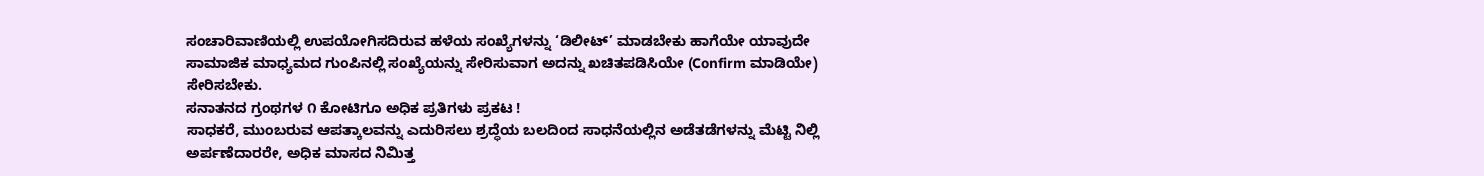ಸಂಚಾರಿವಾಣಿಯಲ್ಲಿ ಉಪಯೋಗಿಸದಿರುವ ಹಳೆಯ ಸಂಖ್ಯೆಗಳನ್ನು ‘ಡಿಲೀಟ್’ ಮಾಡಬೇಕು ಹಾಗೆಯೇ ಯಾವುದೇ ಸಾಮಾಜಿಕ ಮಾಧ್ಯಮದ ಗುಂಪಿನಲ್ಲಿ ಸಂಖ್ಯೆಯನ್ನು ಸೇರಿಸುವಾಗ ಅದನ್ನು ಖಚಿತಪಡಿಸಿಯೇ (Confirm ಮಾಡಿಯೇ) ಸೇರಿಸಬೇಕು.
ಸನಾತನದ ಗ್ರಂಥಗಳ ೧ ಕೋಟಿಗೂ ಅಧಿಕ ಪ್ರತಿಗಳು ಪ್ರಕಟ !
ಸಾಧಕರೆ, ಮುಂಬರುವ ಆಪತ್ಕಾಲವನ್ನು ಎದುರಿಸಲು ಶ್ರದ್ಧೆಯ ಬಲದಿಂದ ಸಾಧನೆಯಲ್ಲಿನ ಅಡೆತಡೆಗಳನ್ನು ಮೆಟ್ಟಿ ನಿಲ್ಲಿ
ಅರ್ಪಣೆದಾರರೇ, ಅಧಿಕ ಮಾಸದ ನಿಮಿತ್ತ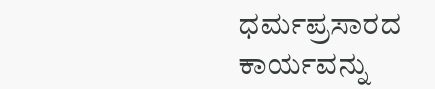ಧರ್ಮಪ್ರಸಾರದ ಕಾರ್ಯವನ್ನು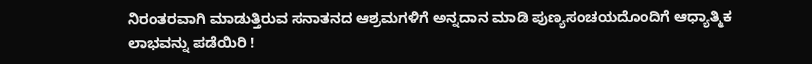ನಿರಂತರವಾಗಿ ಮಾಡುತ್ತಿರುವ ಸನಾತನದ ಆಶ್ರಮಗಳಿಗೆ ಅನ್ನದಾನ ಮಾಡಿ ಪುಣ್ಯಸಂಚಯದೊಂದಿಗೆ ಆಧ್ಯಾತ್ಮಿಕ ಲಾಭವನ್ನು ಪಡೆಯಿರಿ !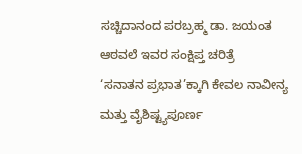ಸಚ್ಚಿದಾನಂದ ಪರಬ್ರಹ್ಮ ಡಾ. ಜಯಂತ ಆಠವಲೆ ಇವರ ಸಂಕ್ಷಿಪ್ತ ಚರಿತ್ರೆ
‘ಸನಾತನ ಪ್ರಭಾತ’ಕ್ಕಾಗಿ ಕೇವಲ ನಾವೀನ್ಯ ಮತ್ತು ವೈಶಿಷ್ಟ್ಯಪೂರ್ಣ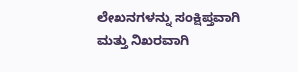ಲೇಖನಗಳನ್ನು ಸಂಕ್ಷಿಪ್ತವಾಗಿ ಮತ್ತು ನಿಖರವಾಗಿ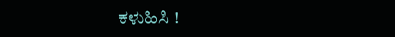ಕಳುಹಿಸಿ !